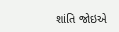શાંતિ જોઇએ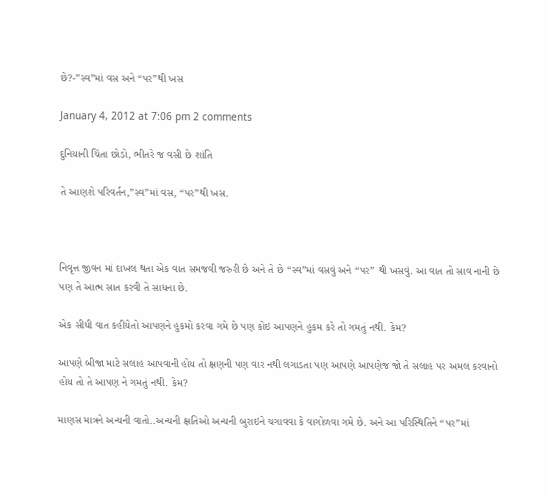છે?-”સ્વ”માં વસ અને “પર”થી ખસ

January 4, 2012 at 7:06 pm 2 comments

દુનિયાની ચિંતા છોડો, ભીતરે જ વસી છે શાંતિ

તે આણશે પરિવર્તન,”સ્વ”માં વસ, “પર”થી ખસ.



નિવૃત્ત જીવન માં દાખલ થતા એક વાત સમજવી જરુરી છે અને તે છે “સ્વ”માં વસવું અને “પર” થી ખસવું. આ વાત તો સાવ નાની છે પણ તે આત્મ સાત કરવી તે સાધના છે.

એક સીધી વાત કહીયેતો આપણને હુકમો કરવા ગમે છે પણ કોઇ આપણને હુકમ કરે તો ગમતું નથી. કેમ?

આપણે બીજા માટે સલાહ આપવાની હોય તો ક્ષણની પણ વાર નથી લગાડતા પણ આપણે આપણેજ જો તે સલાહ પર અમલ કરવાનો હોય તો તે આપણ ને ગમતું નથી. કેમ?

માણસ માત્રને અન્યની વાતો..અન્યની ક્ષતિઓ અન્યની બુરાઇને ચગાવવા કે વાગોળવા ગમે છે. અને આ પરિસ્થિતિને “પર”માં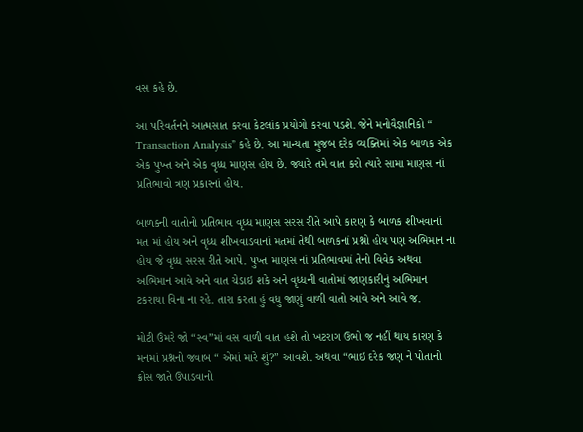વસ કહે છે.

આ પરિવર્તનને આત્મસાત કરવા કેટલાંક પ્રયોગો કરવા પડશે. જેને મનોવૈજ્ઞાનિકો “ Transaction Analysis” કહે છે. આ માન્યતા મુજબ દરેક વ્યક્તિમાં એક બાળક એક  એક પુખ્ત અને એક વૃધ્ધ માણસ હોય છે. જ્યારે તમે વાત કરો ત્યારે સામા માણસ નાં પ્રતિભાવો ત્રણ પ્રકારનાં હોય.

બાળક્ની વાતોનો પ્રતિભાવ વૃધ્ધ માણસ સરસ રીતે આપે કારણ કે બાળક શીખવાનાં મત માં હોય અને વૃધ્ધ શીખવાડવાનાં મતમાં તેથી બાળકનાં પ્રશ્નો હોય પણ અભિમાન ના હોય જે વૃધ્ધ સરસ રીતે આપે. પુખ્ત માણસ નાં પ્રતિભાવમાં તેનો વિવેક અથવા અભિમાન આવે અને વાત ચેડાઇ શકે અને વૃધ્ધની વાતોમાં જાણકારીનું અભિમાન ટકરાયા વિના ના રહે. તારા કરતા હું વધુ જાણું વાળી વાતો આવે અને આવે જ.

મોટી ઉંમરે જો “સ્વ”માં વસ વાળી વાત હશે તો ખટરાગ ઉભો જ નહીં થાય કારણ કે મનમાં પ્રશ્નનો જવાબ “ એમાં મારે શું?” આવશે. અથવા “ભાઇ દરેક જણ ને પોતાનો ક્રોસ જાતે ઉપાડવાનો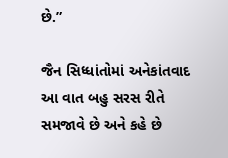છે.”

જૈન સિધ્ધાંતોમાં અનેકાંતવાદ આ વાત બહુ સરસ રીતે સમજાવે છે અને કહે છે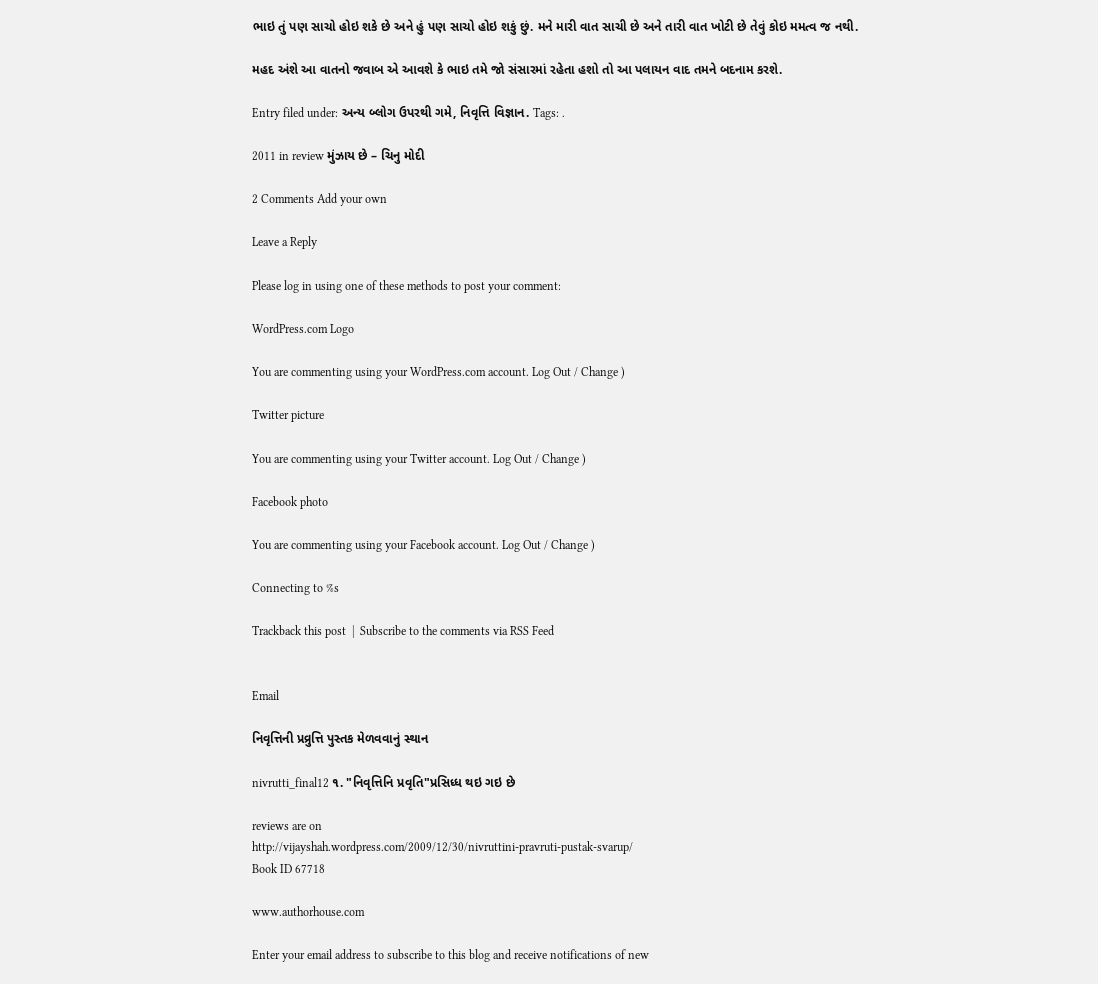ભાઇ તું પણ સાચો હોઇ શકે છે અને હું પણ સાચો હોઇ શકું છું. મને મારી વાત સાચી છે અને તારી વાત ખોટી છે તેવું કોઇ મમત્વ જ નથી.

મહદ અંશે આ વાતનો જવાબ એ આવશે કે ભાઇ તમે જો સંસારમાં રહેતા હશો તો આ પલાયન વાદ તમને બદનામ કરશે.

Entry filed under: અન્ય બ્લોગ ઉપરથી ગમે, નિવૃત્તિ વિજ્ઞાન. Tags: .

2011 in review મુંઝાય છે – ચિનુ મોદી

2 Comments Add your own

Leave a Reply

Please log in using one of these methods to post your comment:

WordPress.com Logo

You are commenting using your WordPress.com account. Log Out / Change )

Twitter picture

You are commenting using your Twitter account. Log Out / Change )

Facebook photo

You are commenting using your Facebook account. Log Out / Change )

Connecting to %s

Trackback this post  |  Subscribe to the comments via RSS Feed


Email

નિવૃત્તિની પ્રવ્રુત્તિ પુસ્તક મેળવવાનું સ્થાન

nivrutti_final12 ૧. "નિવૃત્તિનિ પ્રવૃતિ"પ્રસિધ્ધ થઇ ગઇ છે

reviews are on
http://vijayshah.wordpress.com/2009/12/30/nivruttini-pravruti-pustak-svarup/
Book ID 67718

www.authorhouse.com

Enter your email address to subscribe to this blog and receive notifications of new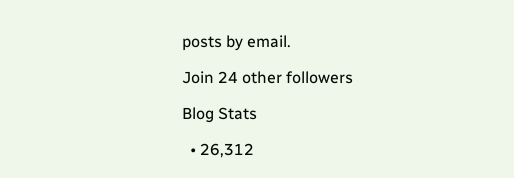posts by email.

Join 24 other followers

Blog Stats

  • 26,312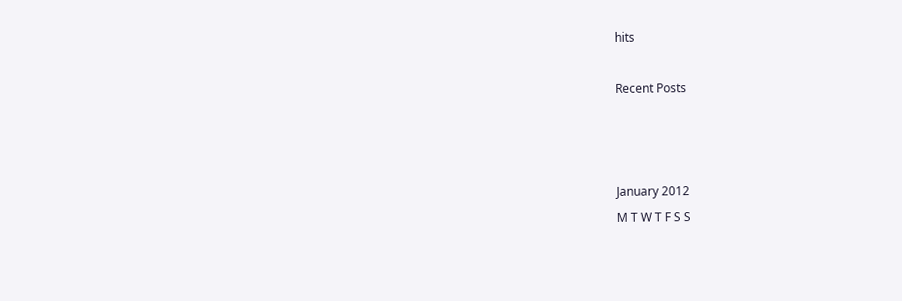hits

Recent Posts



January 2012
M T W T F S S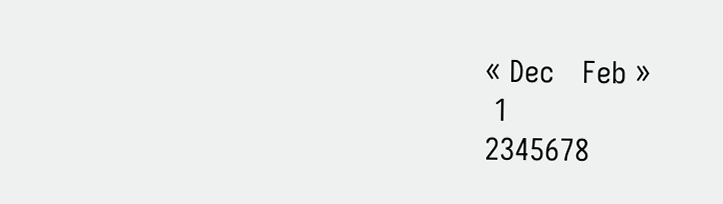« Dec   Feb »
 1
2345678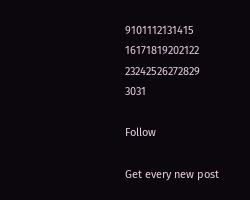9101112131415
16171819202122
23242526272829
3031

Follow

Get every new post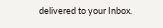delivered to your Inbox.